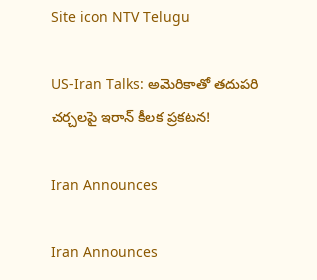Site icon NTV Telugu

US-Iran Talks: అమెరికాతో తదుపరి చర్చలపై ఇరాన్ కీలక ప్రకటన!

Iran Announces

Iran Announces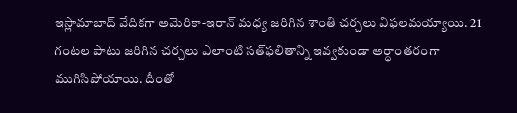ఇస్లామాబాద్ వేదికగా అమెరికా-ఇరాన్ మధ్య జరిగిన శాంతి చర్చలు విఫలమయ్యాయి. 21 గంటల పాటు జరిగిన చర్చలు ఎలాంటి సత్‌ఫలితాన్ని ఇవ్వకుండా అర్ధాంతరంగా ముగిసిపోయాయి. దీంతో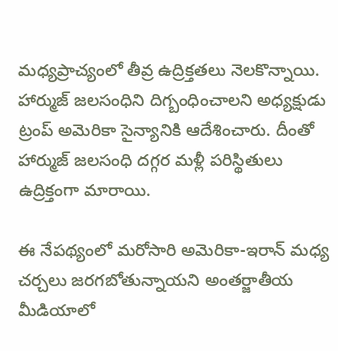మధ్యప్రాచ్యంలో తీవ్ర ఉద్రిక్తతలు నెలకొన్నాయి. హార్ముజ్ జలసంధిని దిగ్బంధించాలని అధ్యక్షుడు ట్రంప్ అమెరికా సైన్యానికి ఆదేశించారు. దీంతో హార్ముజ్ జలసంధి దగ్గర మళ్లీ పరిస్థితులు ఉద్రిక్తంగా మారాయి.

ఈ నేపథ్యంలో మరోసారి అమెరికా-ఇరాన్ మధ్య చర్చలు జరగబోతున్నాయని అంతర్జాతీయ మీడియాలో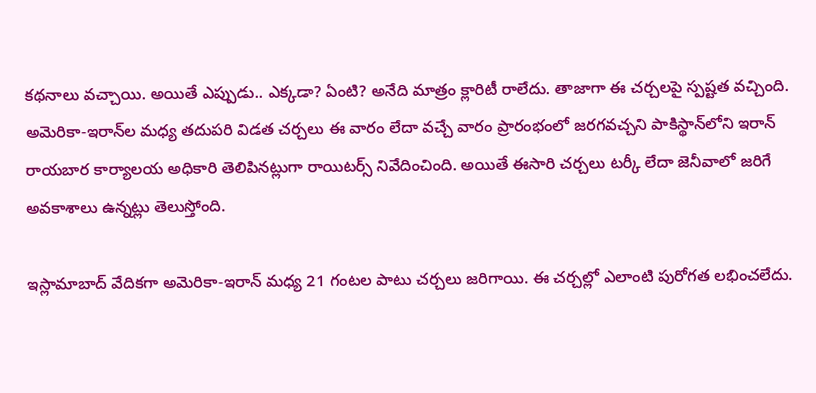కథనాలు వచ్చాయి. అయితే ఎప్పుడు.. ఎక్కడా? ఏంటి? అనేది మాత్రం క్లారిటీ రాలేదు. తాజాగా ఈ చర్చలపై స్పష్టత వచ్చింది. అమెరికా-ఇరాన్‌ల మధ్య తదుపరి విడత చర్చలు ఈ వారం లేదా వచ్చే వారం ప్రారంభంలో జరగవచ్చని పాకిస్థాన్‌లోని ఇరాన్ రాయబార కార్యాలయ అధికారి తెలిపినట్లుగా రాయిటర్స్ నివేదించింది. అయితే ఈసారి చర్చలు టర్కీ లేదా జెనీవాలో జరిగే అవకాశాలు ఉన్నట్లు తెలుస్తోంది.

ఇస్లామాబాద్ వేదికగా అమెరికా-ఇరాన్ మధ్య 21 గంటల పాటు చర్చలు జరిగాయి. ఈ చర్చల్లో ఎలాంటి పురోగత లభించలేదు.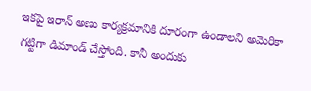ఇకపై ఇరాన్ అణు కార్యక్రమానికి దూరంగా ఉండాలని అమెరికా గట్టిగా డిమాండ్ చేస్తోంది. కానీ అందుకు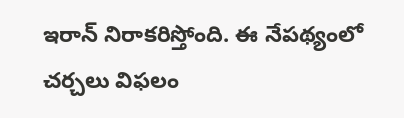ఇరాన్ నిరాకరిస్తోంది. ఈ నేపథ్యంలో చర్చలు విఫలం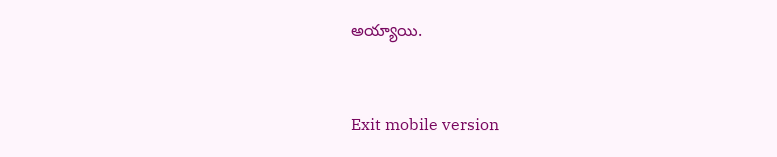అయ్యాయి.



Exit mobile version